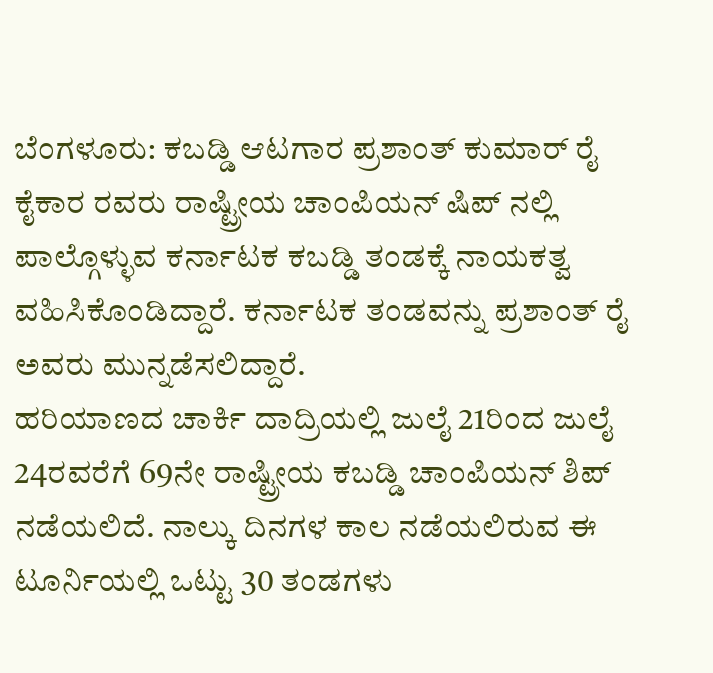ಬೆಂಗಳೂರು: ಕಬಡ್ಡಿ ಆಟಗಾರ ಪ್ರಶಾಂತ್ ಕುಮಾರ್ ರೈ ಕೈಕಾರ ರವರು ರಾಷ್ಟ್ರೀಯ ಚಾಂಪಿಯನ್ ಷಿಪ್ ನಲ್ಲಿ ಪಾಲ್ಗೊಳ್ಳುವ ಕರ್ನಾಟಕ ಕಬಡ್ಡಿ ತಂಡಕ್ಕೆ ನಾಯಕತ್ವ ವಹಿಸಿಕೊಂಡಿದ್ದಾರೆ. ಕರ್ನಾಟಕ ತಂಡವನ್ನು ಪ್ರಶಾಂತ್ ರೈ ಅವರು ಮುನ್ನಡೆಸಲಿದ್ದಾರೆ.
ಹರಿಯಾಣದ ಚಾರ್ಕಿ ದಾದ್ರಿಯಲ್ಲಿ ಜುಲೈ 21ರಿಂದ ಜುಲೈ 24ರವರೆಗೆ 69ನೇ ರಾಷ್ಟ್ರೀಯ ಕಬಡ್ಡಿ ಚಾಂಪಿಯನ್ ಶಿಪ್ ನಡೆಯಲಿದೆ. ನಾಲ್ಕು ದಿನಗಳ ಕಾಲ ನಡೆಯಲಿರುವ ಈ ಟೂರ್ನಿಯಲ್ಲಿ ಒಟ್ಟು 30 ತಂಡಗಳು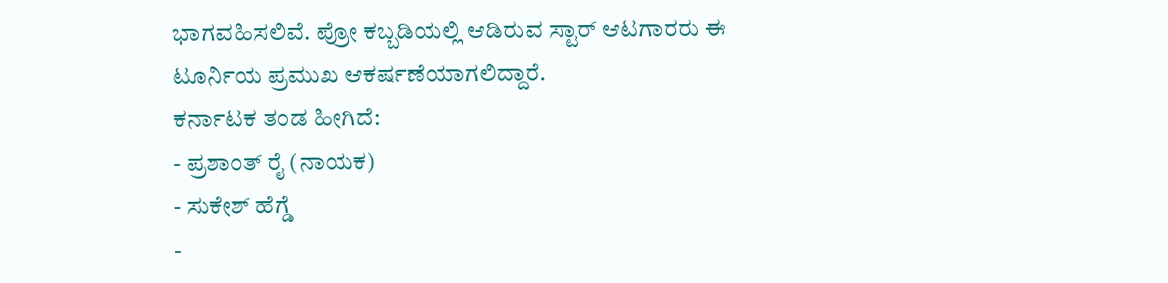ಭಾಗವಹಿಸಲಿವೆ. ಪ್ರೋ ಕಬ್ಬಡಿಯಲ್ಲಿ ಆಡಿರುವ ಸ್ಟಾರ್ ಆಟಗಾರರು ಈ ಟೂರ್ನಿಯ ಪ್ರಮುಖ ಆಕರ್ಷಣೆಯಾಗಲಿದ್ದಾರೆ.
ಕರ್ನಾಟಕ ತಂಡ ಹೀಗಿದೆ:
- ಪ್ರಶಾಂತ್ ರೈ (ನಾಯಕ)
- ಸುಕೇಶ್ ಹೆಗ್ಡೆ
-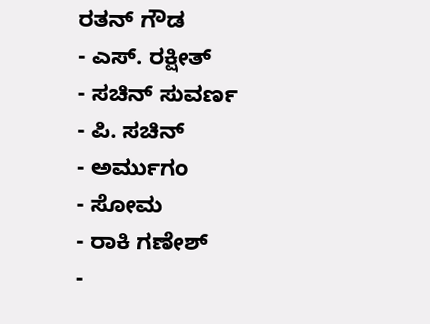ರತನ್ ಗೌಡ
- ಎಸ್. ರಕ್ಷೀತ್
- ಸಚಿನ್ ಸುವರ್ಣ
- ಪಿ. ಸಚಿನ್
- ಅರ್ಮುಗಂ
- ಸೋಮ
- ರಾಕಿ ಗಣೇಶ್
-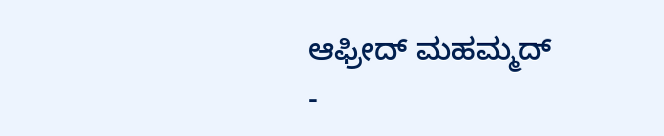ಆಫ್ರೀದ್ ಮಹಮ್ಮದ್
-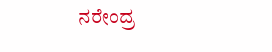ನರೇಂದ್ರ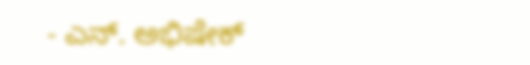- ಎನ್. ಅಭಿಷೇಕ್